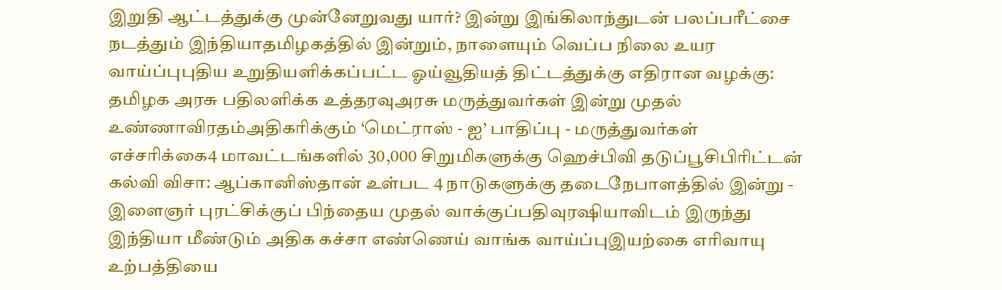இறுதி ஆட்டத்துக்கு முன்னேறுவது யார்? இன்று இங்கிலாந்துடன் பலப்பரீட்சை நடத்தும் இந்தியாதமிழகத்தில் இன்றும், நாளையும் வெப்ப நிலை உயர வாய்ப்புபுதிய உறுதியளிக்கப்பட்ட ஓய்வூதியத் திட்டத்துக்கு எதிரான வழக்கு: தமிழக அரசு பதிலளிக்க உத்தரவுஅரசு மருத்துவர்கள் இன்று முதல் உண்ணாவிரதம்அதிகரிக்கும் ‘மெட்ராஸ் - ஐ’ பாதிப்பு - மருத்துவர்கள் எச்சரிக்கை4 மாவட்டங்களில் 30,000 சிறுமிகளுக்கு ஹெச்பிவி தடுப்பூசிபிரிட்டன் கல்வி விசா: ஆப்கானிஸ்தான் உள்பட 4 நாடுகளுக்கு தடைநேபாளத்தில் இன்று - இளைஞர் புரட்சிக்குப் பிந்தைய முதல் வாக்குப்பதிவுரஷியாவிடம் இருந்து இந்தியா மீண்டும் அதிக கச்சா எண்ணெய் வாங்க வாய்ப்புஇயற்கை எரிவாயு உற்பத்தியை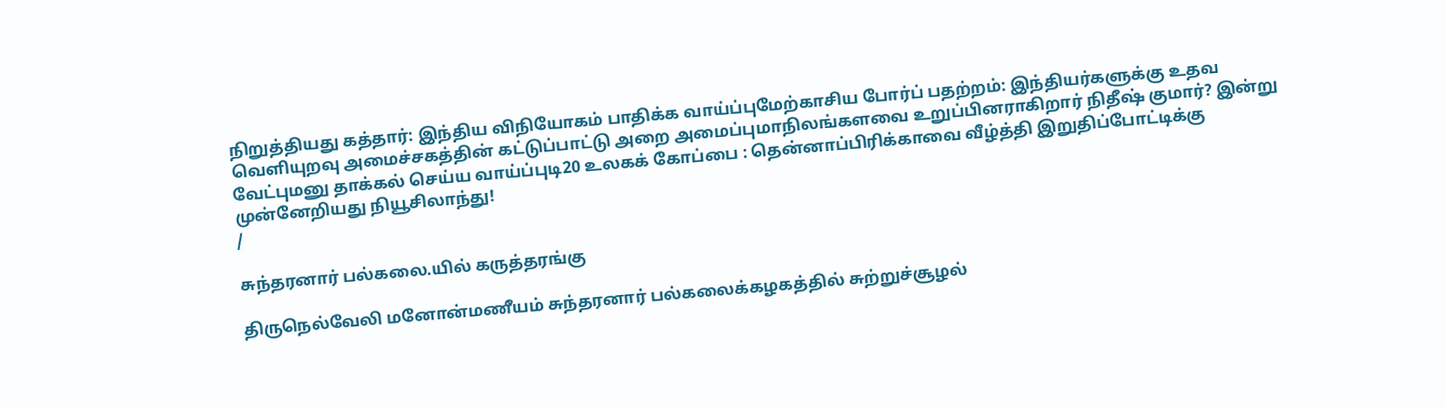நிறுத்தியது கத்தார்: இந்திய விநியோகம் பாதிக்க வாய்ப்புமேற்காசிய போர்ப் பதற்றம்: இந்தியர்களுக்கு உதவ வெளியுறவு அமைச்சகத்தின் கட்டுப்பாட்டு அறை அமைப்புமாநிலங்களவை உறுப்பினராகிறார் நிதீஷ் குமார்? இன்று வேட்புமனு தாக்கல் செய்ய வாய்ப்புடி20 உலகக் கோப்பை : தென்னாப்பிரிக்காவை வீழ்த்தி இறுதிப்போட்டிக்கு முன்னேறியது நியூசிலாந்து!
/

சுந்தரனார் பல்கலை.யில் கருத்தரங்கு

திருநெல்வேலி மனோன்மணீயம் சுந்தரனார் பல்கலைக்கழகத்தில் சுற்றுச்சூழல்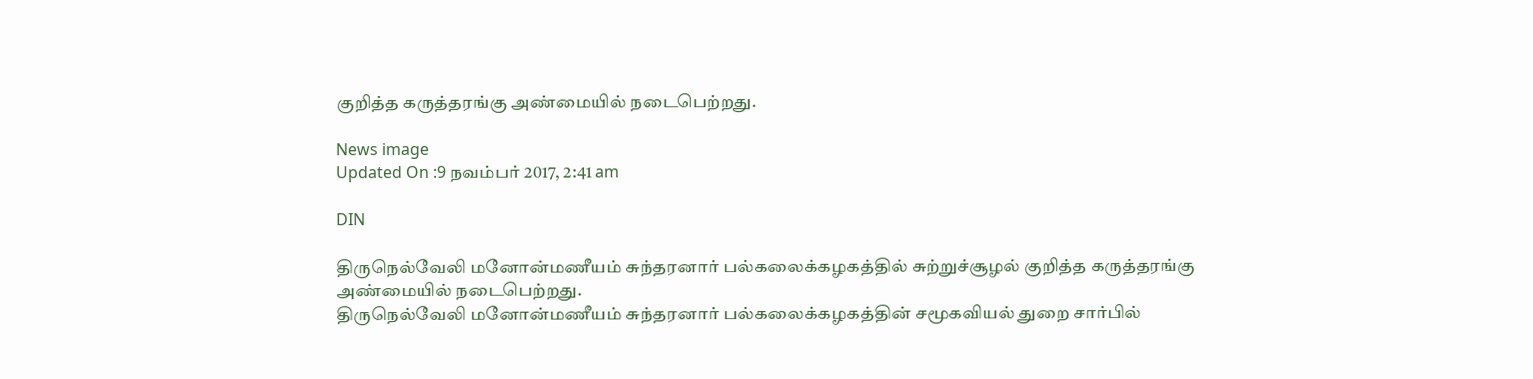குறித்த கருத்தரங்கு அண்மையில் நடைபெற்றது.

News image
Updated On :9 நவம்பர் 2017, 2:41 am

DIN

திருநெல்வேலி மனோன்மணீயம் சுந்தரனார் பல்கலைக்கழகத்தில் சுற்றுச்சூழல் குறித்த கருத்தரங்கு அண்மையில் நடைபெற்றது.
திருநெல்வேலி மனோன்மணீயம் சுந்தரனார் பல்கலைக்கழகத்தின் சமூகவியல் துறை சார்பில்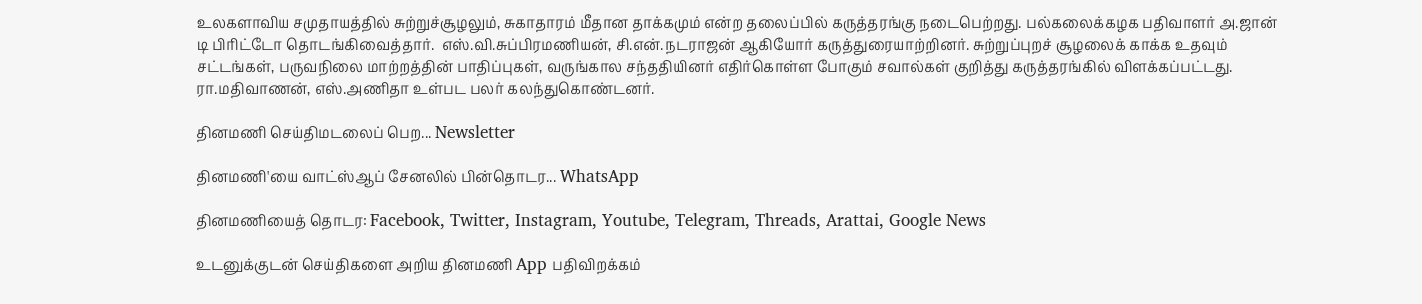உலகளாவிய சமுதாயத்தில் சுற்றுச்சூழலும், சுகாதாரம் மீதான தாக்கமும் என்ற தலைப்பில் கருத்தரங்கு நடைபெற்றது. பல்கலைக்கழக பதிவாளர் அ.ஜான் டி பிரிட்டோ தொடங்கிவைத்தார்.  எஸ்.வி.சுப்பிரமணியன், சி.என்.நடராஜன் ஆகியோர் கருத்துரையாற்றினர். சுற்றுப்புறச் சூழலைக் காக்க உதவும் சட்டங்கள், பருவநிலை மாற்றத்தின் பாதிப்புகள், வருங்கால சந்ததியினர் எதிர்கொள்ள போகும் சவால்கள் குறித்து கருத்தரங்கில் விளக்கப்பட்டது.  ரா.மதிவாணன், எஸ்.அணிதா உள்பட பலர் கலந்துகொண்டனர்.

தினமணி செய்திமடலைப் பெற... Newsletter

தினமணி'யை வாட்ஸ்ஆப் சேனலில் பின்தொடர... WhatsApp

தினமணியைத் தொடர: Facebook, Twitter, Instagram, Youtube, Telegram, Threads, Arattai, Google News

உடனுக்குடன் செய்திகளை அறிய தினமணி App பதிவிறக்கம்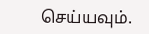செய்யவும்.